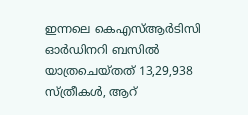ഇന്നലെ കെഎസ്ആര്‍ടിസി ഓര്‍ഡിനറി ബസില്‍ യാത്രചെയ്തത് 13,29,938 സ്ത്രീകള്‍, ആറ്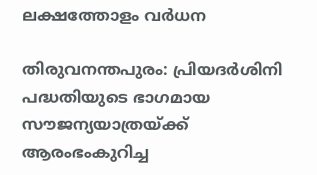ലക്ഷത്തോളം വര്‍ധന

തിരുവനന്തപുരം: പ്രിയദർശിനി പദ്ധതിയുടെ ഭാഗമായ സൗജന്യയാത്രയ്ക്ക് ആരംഭംകുറിച്ച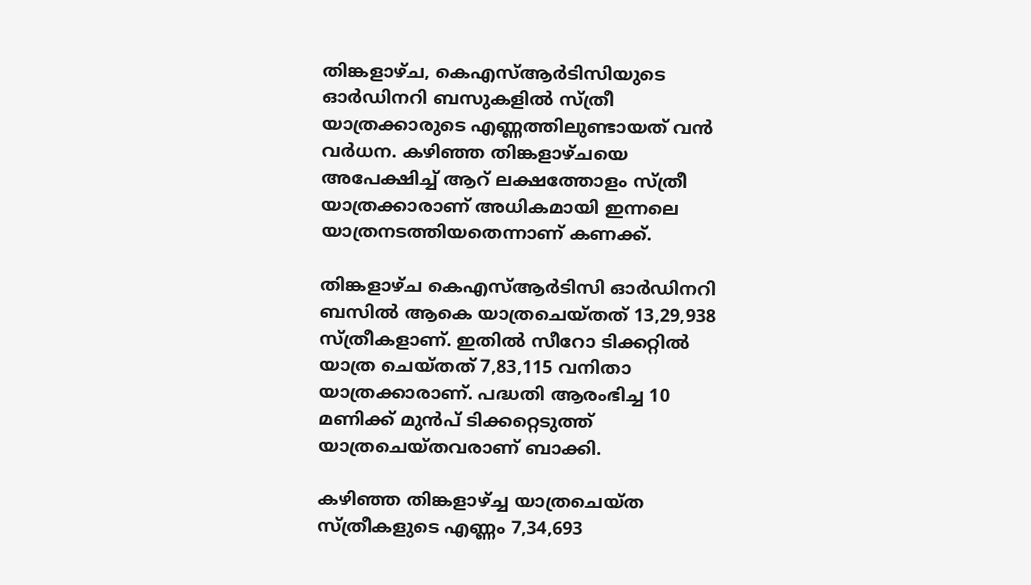തിങ്കളാഴ്ച, കെഎസ്ആർടിസിയുടെ ഓർഡിനറി ബസുകളിൽ സ്ത്രീ യാത്രക്കാരുടെ എണ്ണത്തിലുണ്ടായത് വൻ വർധന. കഴിഞ്ഞ തിങ്കളാഴ്ചയെ അപേക്ഷിച്ച് ആറ് ലക്ഷത്തോളം സ്ത്രീ യാത്രക്കാരാണ് അധികമായി ഇന്നലെ യാത്രനടത്തിയതെന്നാണ് കണക്ക്.

തിങ്കളാഴ്ച കെഎസ്ആർടിസി ഓർഡിനറി ബസിൽ ആകെ യാത്രചെയ്തത് 13,29,938 സ്ത്രീകളാണ്. ഇതിൽ സീറോ ടിക്കറ്റിൽ യാത്ര ചെയ്തത് 7,83,115 വനിതാ യാത്രക്കാരാണ്. പദ്ധതി ആരംഭിച്ച 10 മണിക്ക് മുൻപ് ടിക്കറ്റെടുത്ത് യാത്രചെയ്തവരാണ് ബാക്കി.

കഴിഞ്ഞ തിങ്കളാഴ്ച്ച യാത്രചെയ്ത സ്ത്രീകളുടെ എണ്ണം 7,34,693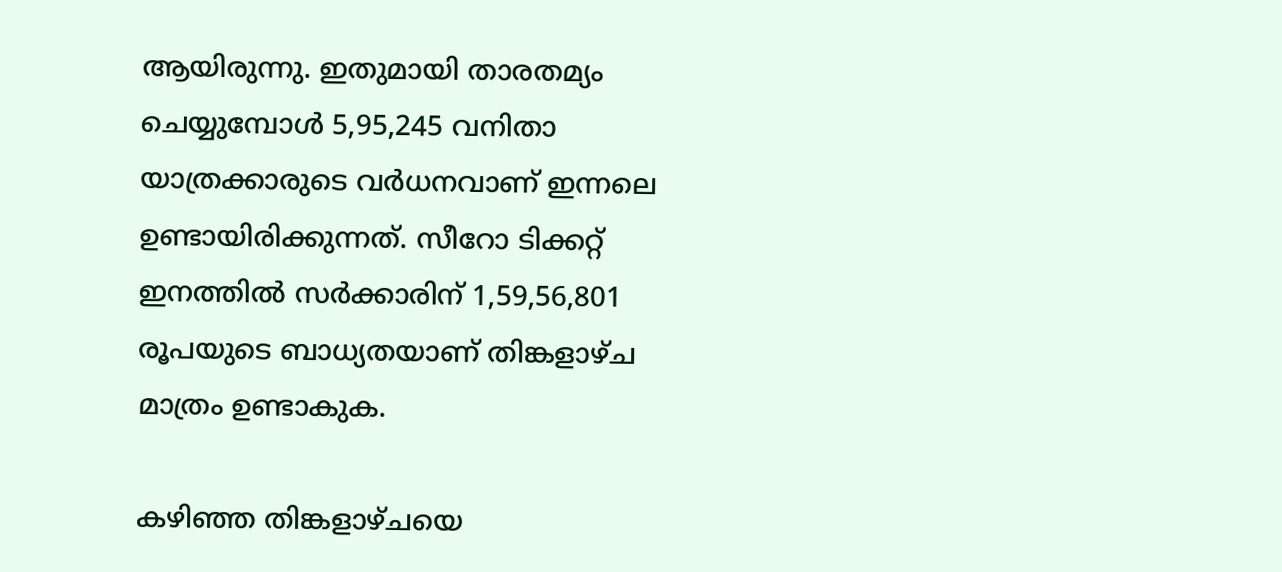ആയിരുന്നു. ഇതുമായി താരതമ്യം ചെയ്യുമ്പോൾ 5,95,245 വനിതാ യാത്രക്കാരുടെ വർധനവാണ് ഇന്നലെ ഉണ്ടായിരിക്കുന്നത്. സീറോ ടിക്കറ്റ് ഇനത്തിൽ സർക്കാരിന് 1,59,56,801 രൂപയുടെ ബാധ്യതയാണ് തിങ്കളാഴ്ച മാത്രം ഉണ്ടാകുക.

കഴിഞ്ഞ തിങ്കളാഴ്ചയെ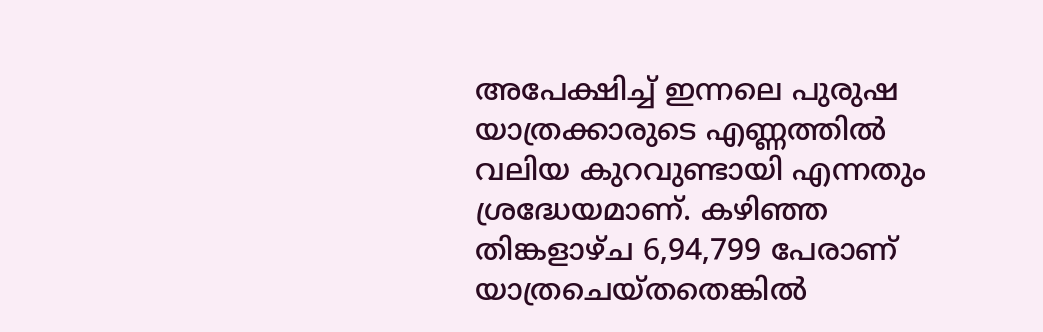അപേക്ഷിച്ച് ഇന്നലെ പുരുഷ യാത്രക്കാരുടെ എണ്ണത്തിൽ വലിയ കുറവുണ്ടായി എന്നതും ശ്രദ്ധേയമാണ്. കഴിഞ്ഞ തിങ്കളാഴ്ച 6,94,799 പേരാണ് യാത്രചെയ്തതെങ്കിൽ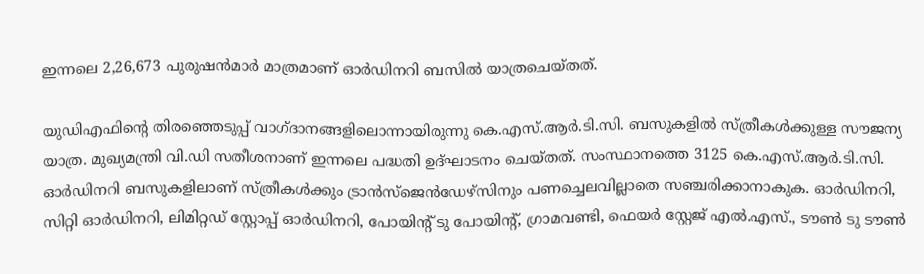ഇന്നലെ 2,26,673 പുരുഷൻമാർ മാത്രമാണ് ഓർഡിനറി ബസിൽ യാത്രചെയ്തത്.

യുഡിഎഫിന്റെ തിരഞ്ഞെടുപ്പ് വാഗ്ദാനങ്ങളിലൊന്നായിരുന്നു കെ.എസ്.ആർ.ടി.സി. ബസുകളിൽ സ്ത്രീകൾക്കുള്ള സൗജന്യ യാത്ര. മുഖ്യമന്ത്രി വി.ഡി സതീശനാണ് ഇന്നലെ പദ്ധതി ഉദ്ഘാടനം ചെയ്തത്. സംസ്ഥാനത്തെ 3125 കെ.എസ്.ആർ.ടി.സി. ഓർഡിനറി ബസുകളിലാണ് സ്ത്രീകൾക്കും ട്രാൻസ്ജെൻഡേഴ്സിനും പണച്ചെലവില്ലാതെ സഞ്ചരിക്കാനാകുക. ഓർഡിനറി, സിറ്റി ഓർഡിനറി, ലിമിറ്റഡ് സ്റ്റോപ്പ് ഓർഡിനറി, പോയിന്റ് ടു പോയിന്റ്, ഗ്രാമവണ്ടി, ഫെയർ സ്റ്റേജ് എൽ.എസ്., ടൗൺ ടു ടൗൺ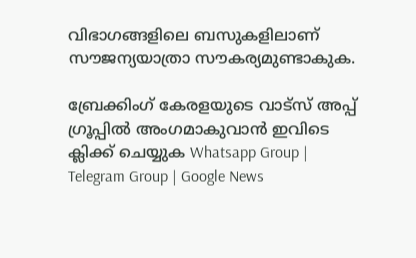വിഭാഗങ്ങളിലെ ബസുകളിലാണ് സൗജന്യയാത്രാ സൗകര്യമുണ്ടാകുക.

ബ്രേക്കിംഗ് കേരളയുടെ വാട്സ് അപ്പ് ഗ്രൂപ്പിൽ അംഗമാകുവാൻ ഇവിടെ ക്ലിക്ക് ചെയ്യുക Whatsapp Group | Telegram Group | Google News